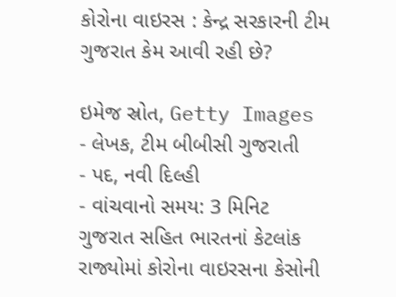કોરોના વાઇરસ : કેન્દ્ર સરકારની ટીમ ગુજરાત કેમ આવી રહી છે?

ઇમેજ સ્રોત, Getty Images
- લેખક, ટીમ બીબીસી ગુજરાતી
- પદ, નવી દિલ્હી
- વાંચવાનો સમય: 3 મિનિટ
ગુજરાત સહિત ભારતનાં કેટલાંક રાજ્યોમાં કોરોના વાઇરસના કેસોની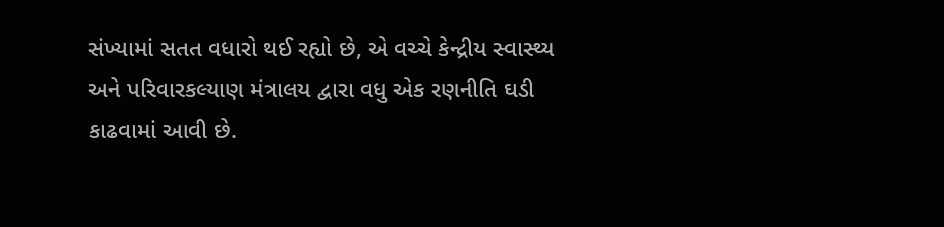સંખ્યામાં સતત વધારો થઈ રહ્યો છે, એ વચ્ચે કેન્દ્રીય સ્વાસ્થ્ય અને પરિવારકલ્યાણ મંત્રાલય દ્વારા વધુ એક રણનીતિ ઘડી કાઢવામાં આવી છે.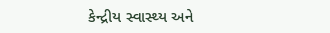કેન્દ્રીય સ્વાસ્થ્ય અને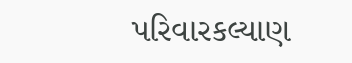પરિવારકલ્યાણ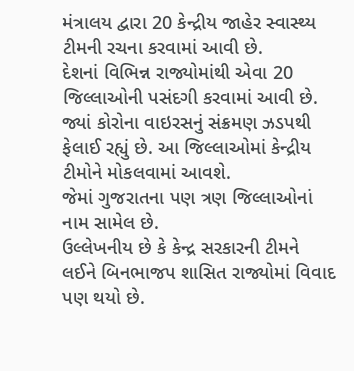મંત્રાલય દ્વારા 20 કેન્દ્રીય જાહેર સ્વાસ્થ્ય ટીમની રચના કરવામાં આવી છે.
દેશનાં વિભિન્ન રાજ્યોમાંથી એવા 20 જિલ્લાઓની પસંદગી કરવામાં આવી છે. જ્યાં કોરોના વાઇરસનું સંક્રમણ ઝડપથી ફેલાઈ રહ્યું છે. આ જિલ્લાઓમાં કેન્દ્રીય ટીમોને મોકલવામાં આવશે.
જેમાં ગુજરાતના પણ ત્રણ જિલ્લાઓનાં નામ સામેલ છે.
ઉલ્લેખનીય છે કે કેન્દ્ર સરકારની ટીમને લઈને બિનભાજપ શાસિત રાજ્યોમાં વિવાદ પણ થયો છે.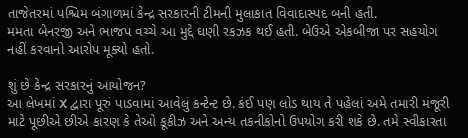તાજેતરમાં પશ્ચિમ બંગાળમાં કેન્દ્ર સરકારની ટીમની મુલાકાત વિવાદાસ્પદ બની હતી.
મમતા બેનરજી અને ભાજપ વચ્ચે આ મુદ્દે ઘણી રકઝક થઈ હતી. બેઉએ એકબીજા પર સહયોગ નહીં કરવાનો આરોપ મૂક્યો હતો.

શું છે કેન્દ્ર સરકારનું આયોજન?
આ લેખમાં X દ્વારા પૂરું પાડવામાં આવેલું કન્ટેન્ટ છે. કંઈ પણ લોડ થાય તે પહેલાં અમે તમારી મંજૂરી માટે પૂછીએ છીએ કારણ કે તેઓ કૂકીઝ અને અન્ય તકનીકોનો ઉપયોગ કરી શકે છે. તમે સ્વીકારતા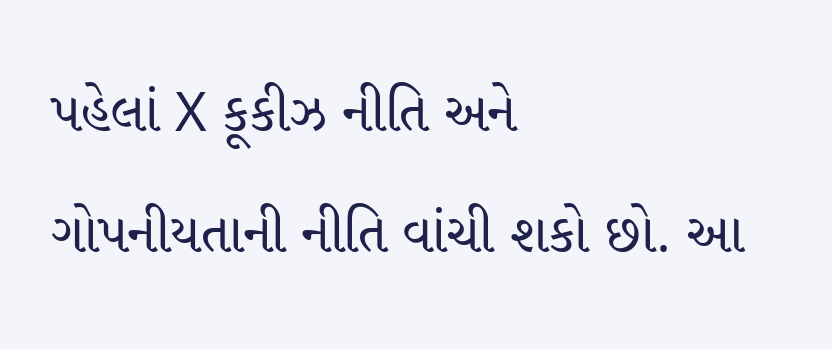પહેલાં X કૂકીઝ નીતિ અને ગોપનીયતાની નીતિ વાંચી શકો છો. આ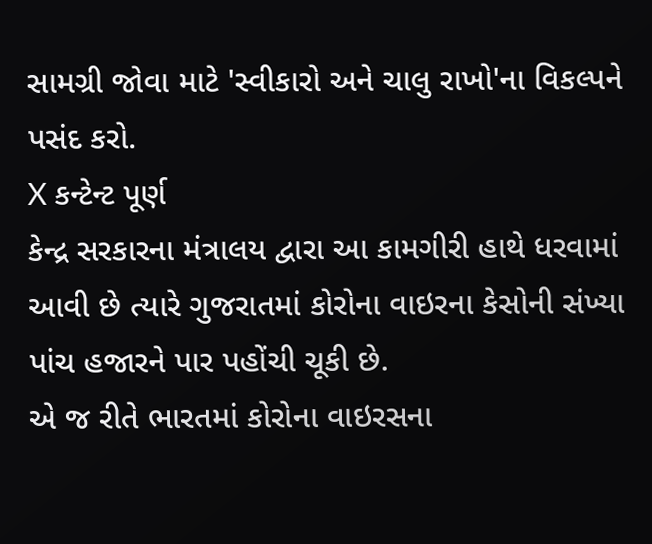સામગ્રી જોવા માટે 'સ્વીકારો અને ચાલુ રાખો'ના વિકલ્પને પસંદ કરો.
X કન્ટેન્ટ પૂર્ણ
કેન્દ્ર સરકારના મંત્રાલય દ્વારા આ કામગીરી હાથે ધરવામાં આવી છે ત્યારે ગુજરાતમાં કોરોના વાઇરના કેસોની સંખ્યા પાંચ હજારને પાર પહોંચી ચૂકી છે.
એ જ રીતે ભારતમાં કોરોના વાઇરસના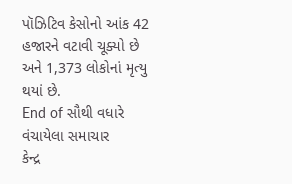પૉઝિટિવ કેસોનો આંક 42 હજારને વટાવી ચૂક્યો છે અને 1,373 લોકોનાં મૃત્યુ થયાં છે.
End of સૌથી વધારે વંચાયેલા સમાચાર
કેન્દ્ર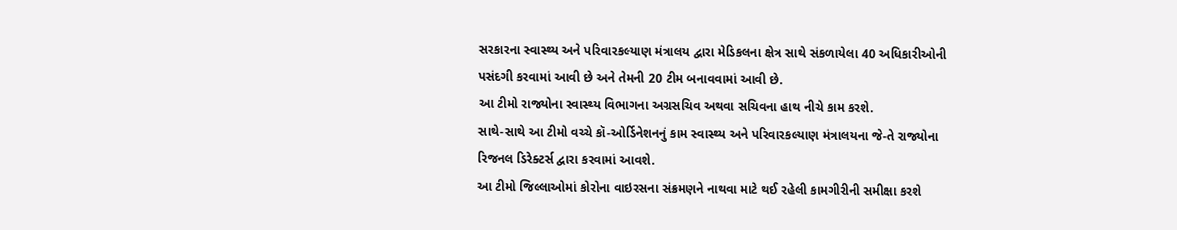સરકારના સ્વાસ્થ્ય અને પરિવારકલ્યાણ મંત્રાલય દ્વારા મેડિકલના ક્ષેત્ર સાથે સંકળાયેલા 40 અધિકારીઓની પસંદગી કરવામાં આવી છે અને તેમની 20 ટીમ બનાવવામાં આવી છે.
આ ટીમો રાજ્યોના સ્વાસ્થ્ય વિભાગના અગ્રસચિવ અથવા સચિવના હાથ નીચે કામ કરશે.
સાથે-સાથે આ ટીમો વચ્ચે કૉ-ઓર્ડિનેશનનું કામ સ્વાસ્થ્ય અને પરિવારકલ્યાણ મંત્રાલયના જે-તે રાજ્યોના રિજનલ ડિરેક્ટર્સ દ્વારા કરવામાં આવશે.
આ ટીમો જિલ્લાઓમાં કોરોના વાઇરસના સંક્રમણને નાથવા માટે થઈ રહેલી કામગીરીની સમીક્ષા કરશે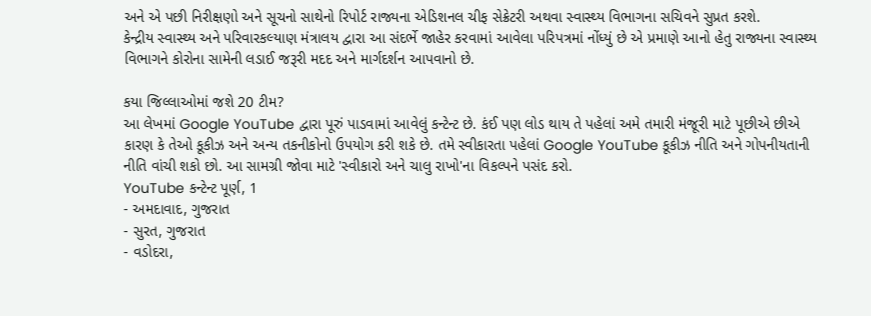અને એ પછી નિરીક્ષણો અને સૂચનો સાથેનો રિપોર્ટ રાજ્યના એડિશનલ ચીફ સેક્રેટરી અથવા સ્વાસ્થ્ય વિભાગના સચિવને સુપ્રત કરશે.
કેન્દ્રીય સ્વાસ્થ્ય અને પરિવારકલ્યાણ મંત્રાલય દ્વારા આ સંદર્ભે જાહેર કરવામાં આવેલા પરિપત્રમાં નોંધ્યું છે એ પ્રમાણે આનો હેતુ રાજ્યના સ્વાસ્થ્ય વિભાગને કોરોના સામેની લડાઈ જરૂરી મદદ અને માર્ગદર્શન આપવાનો છે.

કયા જિલ્લાઓમાં જશે 20 ટીમ?
આ લેખમાં Google YouTube દ્વારા પૂરું પાડવામાં આવેલું કન્ટેન્ટ છે. કંઈ પણ લોડ થાય તે પહેલાં અમે તમારી મંજૂરી માટે પૂછીએ છીએ કારણ કે તેઓ કૂકીઝ અને અન્ય તકનીકોનો ઉપયોગ કરી શકે છે. તમે સ્વીકારતા પહેલાં Google YouTube કૂકીઝ નીતિ અને ગોપનીયતાની નીતિ વાંચી શકો છો. આ સામગ્રી જોવા માટે 'સ્વીકારો અને ચાલુ રાખો'ના વિકલ્પને પસંદ કરો.
YouTube કન્ટેન્ટ પૂર્ણ, 1
- અમદાવાદ, ગુજરાત
- સુરત, ગુજરાત
- વડોદરા,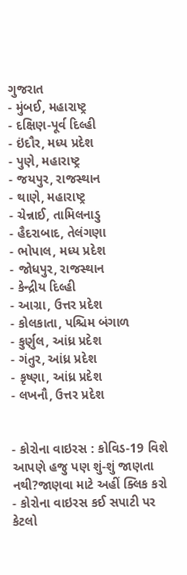ગુજરાત
- મુંબઈ, મહારાષ્ટ્ર
- દક્ષિણ-પૂર્વ દિલ્હી
- ઇંદૌર, મધ્ય પ્રદેશ
- પુણે, મહારાષ્ટ્ર
- જયપુર, રાજસ્થાન
- થાણે, મહારાષ્ટ્ર
- ચેન્નાઈ, તામિલનાડુ
- હૈદરાબાદ, તેલંગણા
- ભોપાલ, મધ્ય પ્રદેશ
- જોધપુર, રાજસ્થાન
- કેન્દ્રીય દિલ્હી
- આગ્રા, ઉત્તર પ્રદેશ
- કોલકાતા, પશ્ચિમ બંગાળ
- કુર્ણુલ, આંધ્ર પ્રદેશ
- ગંતુર, આંધ્ર પ્રદેશ
- કૃષ્ણા, આંધ્ર પ્રદેશ
- લખનૌ, ઉત્તર પ્રદેશ


- કોરોના વાઇરસ : કોવિડ-19 વિશે આપણે હજુ પણ શું-શું જાણતા નથી?જાણવા માટે અહીં ક્લિક કરો
- કોરોના વાઇરસ કઈ સપાટી પર કેટલો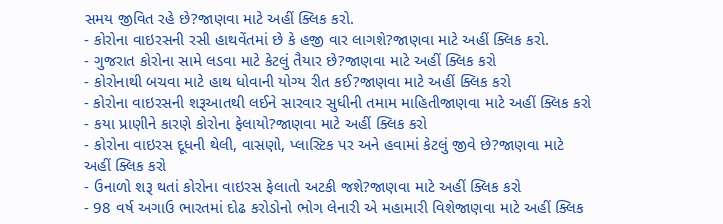સમય જીવિત રહે છે?જાણવા માટે અહીં ક્લિક કરો.
- કોરોના વાઇરસની રસી હાથવેંતમાં છે કે હજી વાર લાગશે?જાણવા માટે અહીં ક્લિક કરો.
- ગુજરાત કોરોના સામે લડવા માટે કેટલું તૈયાર છે?જાણવા માટે અહીં ક્લિક કરો
- કોરોનાથી બચવા માટે હાથ ધોવાની યોગ્ય રીત કઈ?જાણવા માટે અહીં ક્લિક કરો
- કોરોના વાઇરસની શરૂઆતથી લઈને સારવાર સુધીની તમામ માહિતીજાણવા માટે અહીં ક્લિક કરો
- કયા પ્રાણીને કારણે કોરોના ફેલાયો?જાણવા માટે અહીં ક્લિક કરો
- કોરોના વાઇરસ દૂધની થેલી, વાસણો, પ્લાસ્ટિક પર અને હવામાં કેટલું જીવે છે?જાણવા માટે અહીં ક્લિક કરો
- ઉનાળો શરૂ થતાં કોરોના વાઇરસ ફેલાતો અટકી જશે?જાણવા માટે અહીં ક્લિક કરો
- 98 વર્ષ અગાઉ ભારતમાં દોઢ કરોડોનો ભોગ લેનારી એ મહામારી વિશેજાણવા માટે અહીં ક્લિક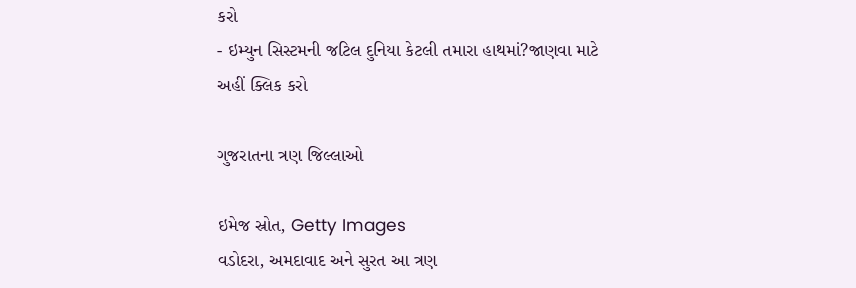કરો
- ઇમ્યુન સિસ્ટમની જટિલ દુનિયા કેટલી તમારા હાથમાં?જાણવા માટે અહીં ક્લિક કરો

ગુજરાતના ત્રણ જિલ્લાઓ

ઇમેજ સ્રોત, Getty Images
વડોદરા, અમદાવાદ અને સુરત આ ત્રણ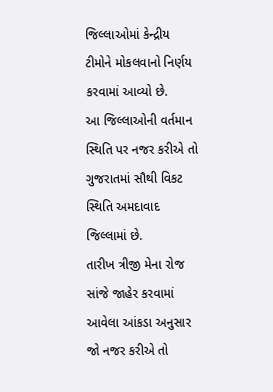જિલ્લાઓમાં કેન્દ્રીય ટીમોને મોકલવાનો નિર્ણય કરવામાં આવ્યો છે.
આ જિલ્લાઓની વર્તમાન સ્થિતિ પર નજર કરીએ તો ગુજરાતમાં સૌથી વિકટ સ્થિતિ અમદાવાદ જિલ્લામાં છે.
તારીખ ત્રીજી મેના રોજ સાંજે જાહેર કરવામાં આવેલા આંકડા અનુસાર જો નજર કરીએ તો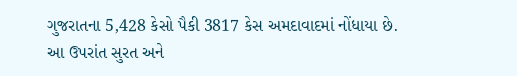ગુજરાતના 5,428 કેસો પૈકી 3817 કેસ અમદાવાદમાં નોંધાયા છે.
આ ઉપરાંત સુરત અને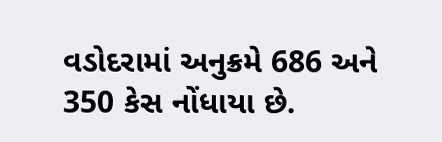વડોદરામાં અનુક્રમે 686 અને 350 કેસ નોંધાયા છે.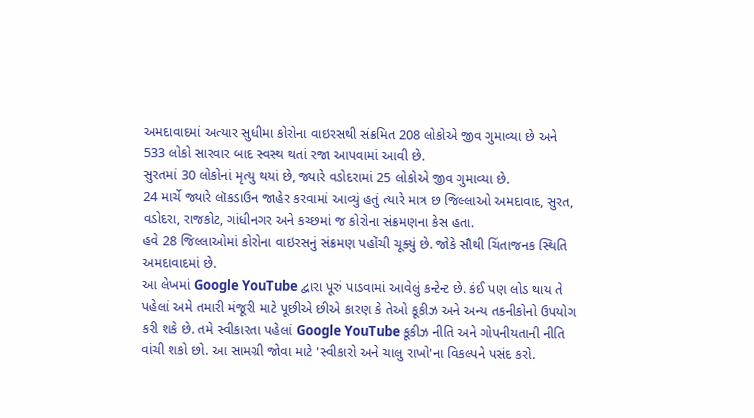અમદાવાદમાં અત્યાર સુધીમા કોરોના વાઇરસથી સંક્રમિત 208 લોકોએ જીવ ગુમાવ્યા છે અને 533 લોકો સારવાર બાદ સ્વસ્થ થતાં રજા આપવામાં આવી છે.
સુરતમાં 30 લોકોનાં મૃત્યુ થયાં છે, જ્યારે વડોદરામાં 25 લોકોએ જીવ ગુમાવ્યા છે.
24 માર્ચે જ્યારે લૉકડાઉન જાહેર કરવામાં આવ્યું હતું ત્યારે માત્ર છ જિલ્લાઓ અમદાવાદ, સુરત, વડોદરા, રાજકોટ, ગાંધીનગર અને કચ્છમાં જ કોરોના સંક્રમણના કેસ હતા.
હવે 28 જિલ્લાઓમાં કોરોના વાઇરસનું સંક્રમણ પહોંચી ચૂક્યું છે. જોકે સૌથી ચિંતાજનક સ્થિતિ અમદાવાદમાં છે.
આ લેખમાં Google YouTube દ્વારા પૂરું પાડવામાં આવેલું કન્ટેન્ટ છે. કંઈ પણ લોડ થાય તે પહેલાં અમે તમારી મંજૂરી માટે પૂછીએ છીએ કારણ કે તેઓ કૂકીઝ અને અન્ય તકનીકોનો ઉપયોગ કરી શકે છે. તમે સ્વીકારતા પહેલાં Google YouTube કૂકીઝ નીતિ અને ગોપનીયતાની નીતિ વાંચી શકો છો. આ સામગ્રી જોવા માટે 'સ્વીકારો અને ચાલુ રાખો'ના વિકલ્પને પસંદ કરો.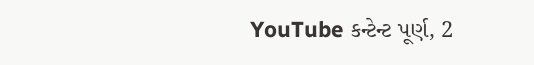YouTube કન્ટેન્ટ પૂર્ણ, 2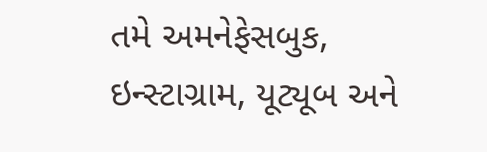તમે અમનેફેસબુક, ઇન્સ્ટાગ્રામ, યૂટ્યૂબ અને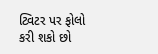ટ્વિટર પર ફોલો કરી શકો છો